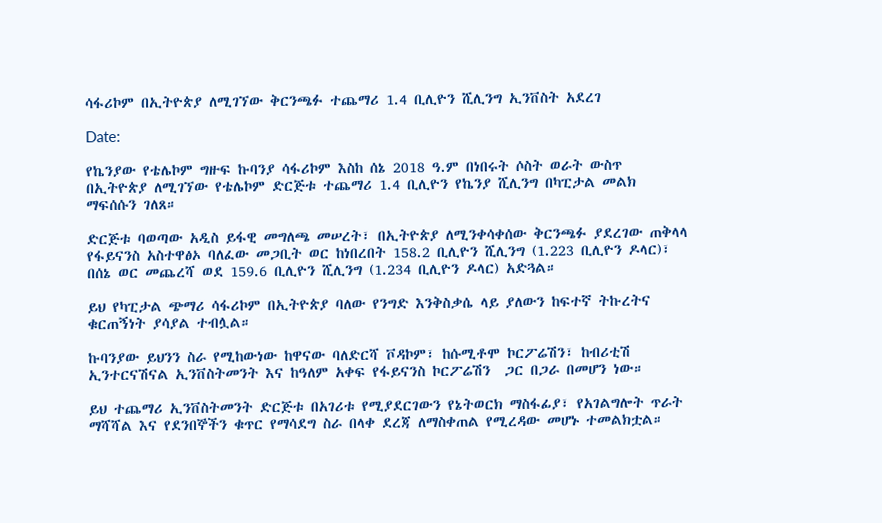ሳፋሪኮም በኢትዮጵያ ለሚገኘው ቅርንጫፉ ተጨማሪ 1.4 ቢሊዮን ሺሊንግ ኢንቨስት አደረገ

Date:

የኬንያው የቴሌኮም ግዙፍ ኩባንያ ሳፋሪኮም እስከ ሰኔ 2018 ዓ.ም በነበሩት ሶስት ወራት ውስጥ በኢትዮጵያ ለሚገኘው የቴሌኮም ድርጅቱ ተጨማሪ 1.4 ቢሊዮን የኬንያ ሺሊንግ በካፒታል መልክ ማፍሰሱን ገለጸ።

ድርጅቱ ባወጣው አዲስ ይፋዊ መግለጫ መሠረት፣ በኢትዮጵያ ለሚንቀሳቀሰው ቅርንጫፉ ያደረገው ጠቅላላ የፋይናንስ አስተዋፅኦ ባለፈው መጋቢት ወር ከነበረበት 158.2 ቢሊዮን ሺሊንግ (1.223 ቢሊዮን ዶላር)፣ በሰኔ ወር መጨረሻ ወደ 159.6 ቢሊዮን ሺሊንግ (1.234 ቢሊዮን ዶላር) አድጓል።

ይህ የካፒታል ጭማሪ ሳፋሪኮም በኢትዮጵያ ባለው የንግድ እንቅስቃሴ ላይ ያለውን ከፍተኛ ትኩረትና ቁርጠኝነት ያሳያል ተብሏል።

ኩባንያው ይህንን ስራ የሚከውነው ከዋናው ባለድርሻ ቮዳኮም፣ ከሱሚቶሞ ኮርፖሬሽን፣ ከብሪቲሽ ኢንተርናሽናል ኢንቨስትመንት እና ከዓለም አቀፍ የፋይናንስ ኮርፖሬሽን  ጋር በጋራ በመሆን ነው።

ይህ ተጨማሪ ኢንቨስትመንት ድርጅቱ በአገሪቱ የሚያደርገውን የኔትወርክ ማስፋፊያ፣ የአገልግሎት ጥራት ማሻሻል እና የደንበኞችን ቁጥር የማሳደግ ስራ በላቀ ደረጃ ለማስቀጠል የሚረዳው መሆኑ ተመልክቷል።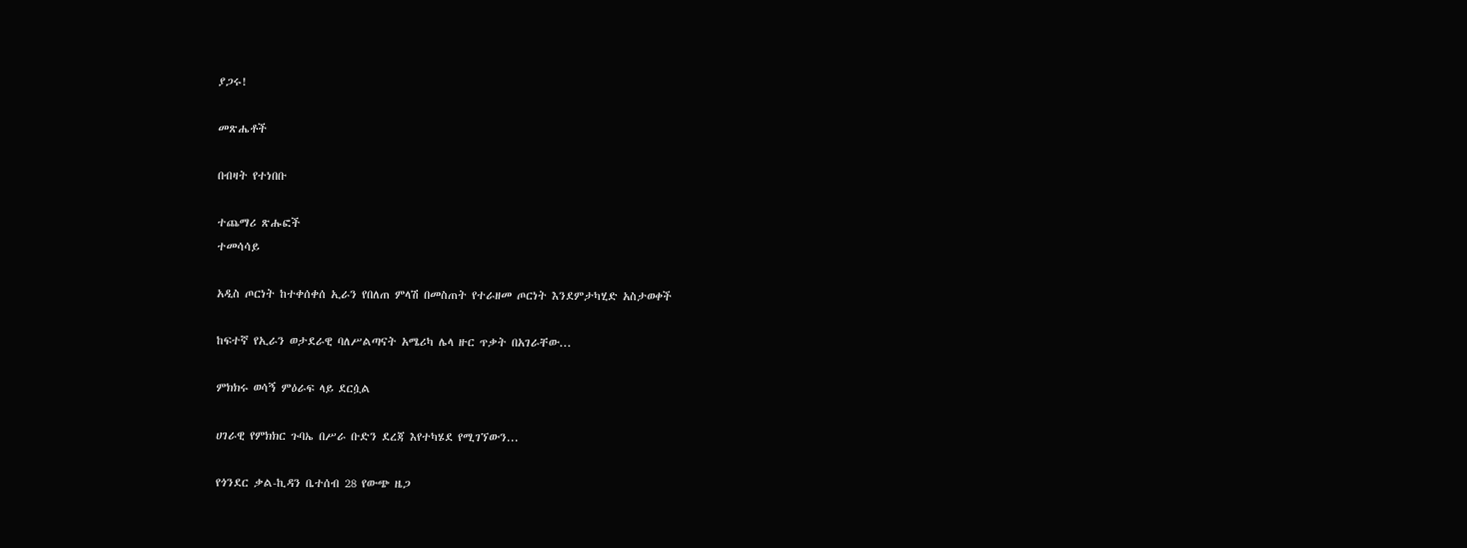ያጋሩ!

መጽሔቶች

በብዛት የተነበቡ

ተጨማሪ ጽሑፎች
ተመሳሳይ

አዲስ ጦርነት ከተቀሰቀሰ ኢራን የበለጠ ምላሽ በመስጠት የተራዘመ ጦርነት እንደምታካሂድ አስታወቀች

ከፍተኛ የኢራን ወታደራዊ ባለሥልጣናት አሜሪካ ሌላ ዙር ጥቃት በአገራቸው...

ምክክሩ ወሳኝ ምዕራፍ ላይ ደርሷል

ሀገራዊ የምክክር ጉባኤ በሥራ ቡድን ደረጃ እየተካሄደ የሚገኘውን...

የጎንደር ቃል-ኪዳን ቤተሰብ 28 የውጭ ዜጋ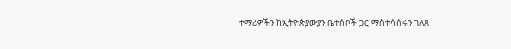ተማሪዎችን ከኢትዮጵያውያን ቤተሰቦች ጋር ማስተሳሰሩን ገለጸ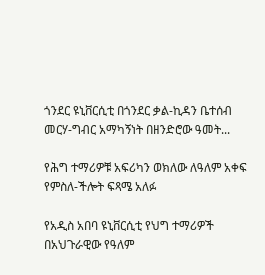ጎንደር ዩኒቨርሲቲ በጎንደር ቃል-ኪዳን ቤተሰብ መርሃ-ግብር አማካኝነት በዘንድሮው ዓመት...

የሕግ ተማሪዎቹ አፍሪካን ወክለው ለዓለም አቀፍ የምስለ-ችሎት ፍጻሜ አለፉ

የአዲስ አበባ ዩኒቨርሲቲ የህግ ተማሪዎች በአህጉራዊው የዓለም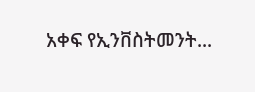አቀፍ የኢንቨስትመንት...